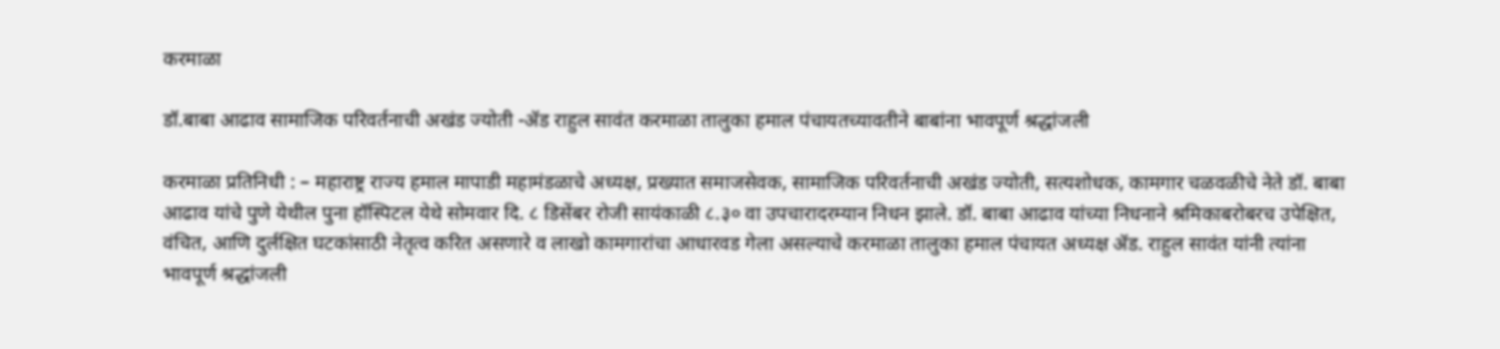करमाळा

डॉ.बाबा आढाव सामाजिक परिवर्तनाची अखंड ज्योती -ॲड राहुल सावंत करमाळा तालुका हमाल पंचायतच्यावतीने बाबांना भावपूर्ण श्रद्धांजली

करमाळा प्रतिनिधी : – महाराष्ट्र राज्य हमाल मापाडी महामंडळाचे अध्यक्ष, प्रख्यात समाजसेवक, सामाजिक परिवर्तनाची अखंड ज्योती, सत्यशोधक, कामगार चळवळीचे नेते डॉ. बाबा आढाव यांचे पुणे येथील पुना हॉस्पिटल येथे सोमवार दि. ८ डिसेंबर रोजी सायंकाळी ८.३० वा उपचारादरम्यान निधन झाले. डॉ. बाबा आढाव यांच्या निधनाने श्रमिकाबरोबरच उपेक्षित, वंचित, आणि दुर्लक्षित घटकांसाठी नेतृत्व करित असणारे व लाखो कामगारांचा आधारवड गेला असल्याचे करमाळा तालुका हमाल पंचायत अध्यक्ष ॲड. राहुल सावंत यांनी त्यांना भावपूर्ण श्रद्धांजली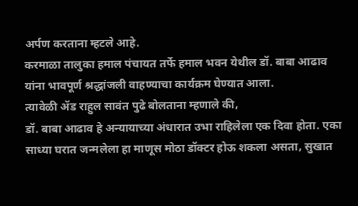अर्पण करताना म्हटले आहे.
करमाळा तालुका हमाल पंचायत तर्फे हमाल भवन येथील डॉ. बाबा आढाव यांना भावपूर्ण श्रद्धांजली वाहण्याचा कार्यक्रम घेण्यात आला.
त्यावेळी ॲड राहुल सावंत पुढे बोलताना म्हणाले की,
डॉ. बाबा आढाव हे अन्यायाच्या अंधारात उभा राहिलेला एक दिवा होता. एका साध्या घरात जन्मलेला हा माणूस मोठा डॉक्टर होऊ शकला असता, सुखात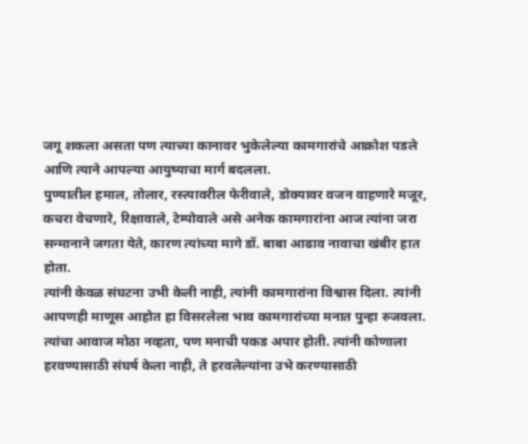जगू शकला असता पण त्याच्या कानावर भुकेलेल्या कामगारांचे आक्रोश पडले आणि त्याने आपल्या आयुष्याचा मार्ग बदलला.
पुण्यातील हमाल, तोलार, रस्त्यावरील फेरीवाले, डोक्यावर वजन वाहणारे मजूर, कचरा वेचणारे, रिक्षावाले, टेम्पोवाले असे अनेक कामगारांना आज त्यांना जरा सन्मानाने जगता येते, कारण त्यांच्या मागे डॉ. बाबा आढाव नावाचा खंबीर हात होता.
त्यांनी केवळ संघटना उभी केली नाही, त्यांनी कामगारांना विश्वास दिला. त्यांनी आपणही माणूस आहोत हा विसरलेला भाव कामगारांच्या मनात पुन्हा रुजवला. त्यांचा आवाज मोठा नव्हता, पण मनाची पकड अपार होती. त्यांनी कोणाला हरवण्यासाठी संघर्ष केला नाही, ते हरवलेल्यांना उभे करण्यासाठी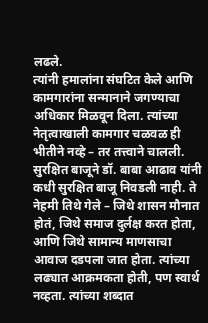लढले.
त्यांनी हमालांना संघटित केले आणि कामगारांना सन्मानाने जगण्याचा अधिकार मिळवून दिला. त्यांच्या नेतृत्वाखाली कामगार चळवळ ही भीतीने नव्हे – तर तत्त्वाने चालली.
सुरक्षित बाजूने डॉ. बाबा आढाव यांनी कधी सुरक्षित बाजू निवडली नाही. ते नेहमी तिथे गेले – जिथे शासन मौनात होतं, जिथे समाज दुर्लक्ष करत होता, आणि जिथे सामान्य माणसाचा आवाज दडपला जात होता. त्यांच्या लढ्यात आक्रमकता होती, पण स्वार्थ नव्हता. त्यांच्या शब्दात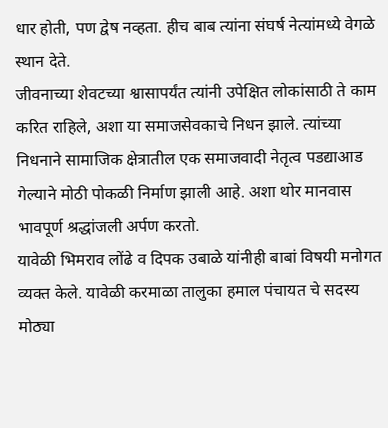धार होती, पण द्वेष नव्हता. हीच बाब त्यांना संघर्ष नेत्यांमध्ये वेगळे स्थान देते.
जीवनाच्या शेवटच्या श्वासापर्यंत त्यांनी उपेक्षित लोकांसाठी ते काम करित राहिले, अशा या समाजसेवकाचे निधन झाले. त्यांच्या निधनाने सामाजिक क्षेत्रातील एक समाजवादी नेतृत्व पडद्याआड गेल्याने मोठी पोकळी निर्माण झाली आहे. अशा थोर मानवास भावपूर्ण श्रद्धांजली अर्पण करतो.
यावेळी भिमराव लोंढे व दिपक उबाळे यांनीही बाबां विषयी मनोगत व्यक्त केले. यावेळी करमाळा तालुका हमाल पंचायत चे सदस्य मोठ्या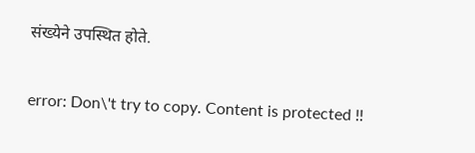संख्येने उपस्थित होते.

error: Don\'t try to copy. Content is protected !!